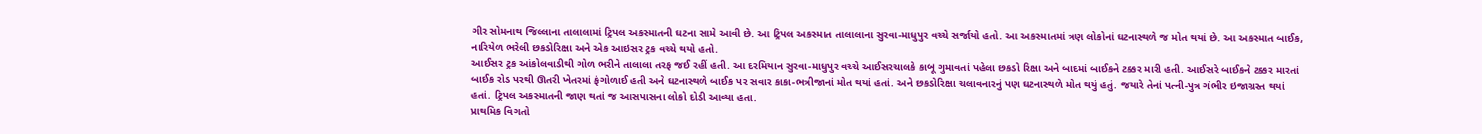ગીર સોમનાથ જિલ્લાના તાલાલામાં ટ્રિપલ અકસ્માતની ઘટના સામે આવી છે. આ ટ્રિપલ અકસ્માત તાલાલાના સુરવા-માધુપુર વચ્ચે સર્જાયો હતો. આ અકસ્માતમાં ત્રણ લોકોનાં ઘટનાસ્થળે જ મોત થયાં છે. આ અકસ્માત બાઈક, નારિયેળ ભરેલી છકડોરિક્ષા અને એક આઇસર ટ્રક વચ્ચે થયો હતો.
આઈસર ટ્રક આંકોલવાડીથી ગોળ ભરીને તાલાલા તરફ જઈ રહીં હતી. આ દરમિયાન સુરવા-માધુપુર વચ્ચે આઈસરચાલકે કાબૂ ગુમાવતાં પહેલા છકડો રિક્ષા અને બાદમાં બાઈકને ટક્કર મારી હતી. આઈસરે બાઈકને ટક્કર મારતાં બાઈક રોડ પરથી ઊતરી ખેતરમાં ફંગોળાઈ હતી અને ઘટનાસ્થળે બાઈક પર સવાર કાકા-ભત્રીજાનાં મોત થયાં હતાં. અને છકડોરિક્ષા ચલાવનારનું પણ ઘટનાસ્થળે મોત થયું હતું. જયારે તેનાં પત્ની-પુત્ર ગંભીર ઇજાગ્રસ્ત થયાં હતાં. ટ્રિપલ અકસ્માતની જાણ થતાં જ આસપાસના લોકો દોડી આવ્યા હતા.
પ્રાથમિક વિગતો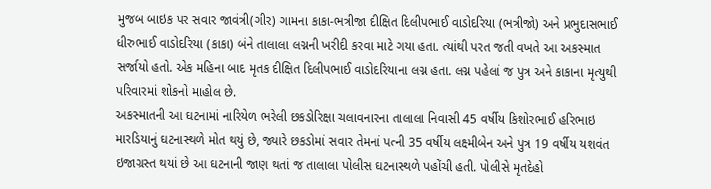મુજબ બાઇક પર સવાર જાવંત્રી(ગીર) ગામના કાકા-ભત્રીજા દીક્ષિત દિલીપભાઈ વાડોદરિયા (ભત્રીજો) અને પ્રભુદાસભાઈ ધીરુભાઈ વાડોદરિયા (કાકા) બંને તાલાલા લગ્નની ખરીદી કરવા માટે ગયા હતા. ત્યાંથી પરત જતી વખતે આ અકસ્માત સર્જાયો હતો. એક મહિના બાદ મૃતક દીક્ષિત દિલીપભાઈ વાડોદરિયાના લગ્ન હતા. લગ્ન પહેલાં જ પુત્ર અને કાકાના મૃત્યુથી પરિવારમાં શોકનો માહોલ છે.
અકસ્માતની આ ઘટનામાં નારિયેળ ભરેલી છકડોરિક્ષા ચલાવનારના તાલાલા નિવાસી 45 વર્ષીય કિશોરભાઈ હરિભાઇ મારડિયાનું ઘટનાસ્થળે મોત થયું છે, જ્યારે છકડોમાં સવાર તેમનાં પત્ની 35 વર્ષીય લક્ષ્મીબેન અને પુત્ર 19 વર્ષીય યશવંત ઇજાગ્રસ્ત થયાં છે આ ઘટનાની જાણ થતાં જ તાલાલા પોલીસ ઘટનાસ્થળે પહોંચી હતી. પોલીસે મૃતદેહો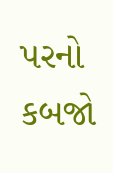પરનો કબજો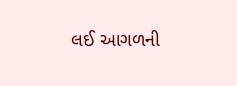લઈ આગળની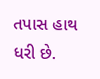તપાસ હાથ ધરી છે.